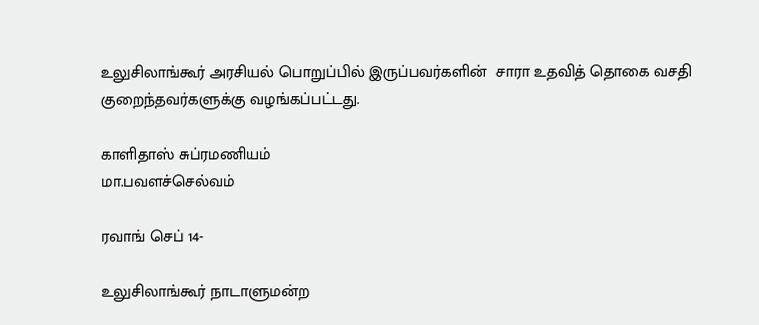உலுசிலாங்கூர் அரசியல் பொறுப்பில் இருப்பவர்களின்  சாரா உதவித் தொகை வசதி குறைந்தவர்களுக்கு வழங்கப்பட்டது.

காளிதாஸ் சுப்ரமணியம்
மா.பவளச்செல்வம்

ரவாங் செப் 14-

உலுசிலாங்கூர் நாடாளுமன்ற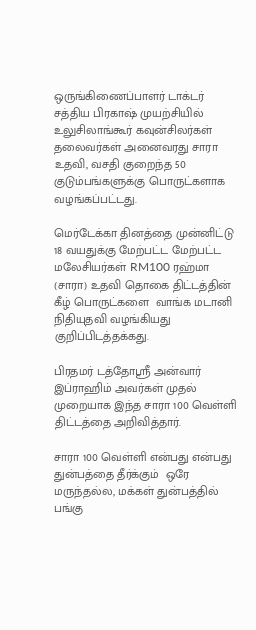ஒருங்கிணைப்பாளர் டாக்டர் சத்திய பிரகாஷ் முயற்சியில் உலுசிலாங்கூர் கவுன்சிலர்கள் தலைவர்கள் அனைவரது சாரா உதவி, வசதி குறைந்த 50 குடும்பங்களுக்கு பொருட்களாக வழங்கப்பட்டது.

மெர்டேக்கா தினத்தை முன்னிட்டு
18 வயதுக்கு மேற்பட்ட மேற்பட்ட மலேசியர்கள் RM100 ரஹ்மா (சாரா) உதவி தொகை திட்டத்தின் கீழ் பொருட்களை  வாங்க மடானி நிதியுதவி வழங்கியது குறிப்பிடத்தக்கது.

பிரதமர் டத்தோஸ்ரீ அன்வார் இப்ராஹிம் அவர்கள் முதல் முறையாக இந்த சாரா 100 வெள்ளி திட்டத்தை அறிவித்தார்.

சாரா 100 வெள்ளி என்பது என்பது துன்பத்தை தீர்க்கும்  ஒரே மருந்தல்ல, மக்கள் துன்பத்தில் பங்கு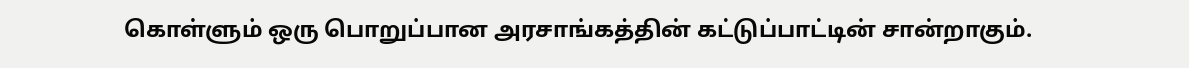கொள்ளும் ஒரு பொறுப்பான அரசாங்கத்தின் கட்டுப்பாட்டின் சான்றாகும்.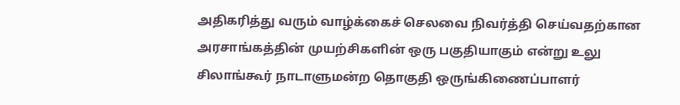அதிகரித்து வரும் வாழ்க்கைச் செலவை நிவர்த்தி செய்வதற்கான அரசாங்கத்தின் முயற்சிகளின் ஒரு பகுதியாகும் என்று உலு சிலாங்கூர் நாடாளுமன்ற தொகுதி ஒருங்கிணைப்பாளர்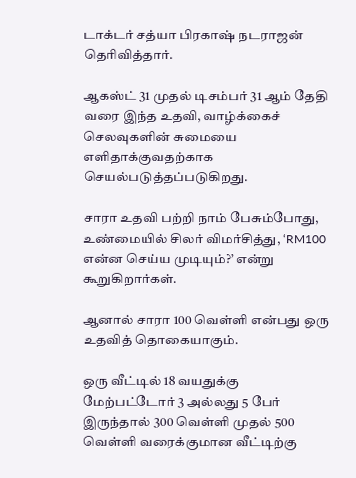டாக்டர் சத்யா பிரகாஷ் நடராஜன் தெரிவித்தார்.

ஆகஸ்ட் 31 முதல் டிசம்பர் 31 ஆம் தேதி வரை இந்த உதவி, வாழ்க்கைச் செலவுகளின் சுமையை எளிதாக்குவதற்காக செயல்படுத்தப்படுகிறது.

சாரா உதவி பற்றி நாம் பேசும்போது, உண்மையில் சிலர் விமர்சித்து, ‘RM100 என்ன செய்ய முடியும்?’ என்று கூறுகிறார்கள்.

ஆனால் சாரா 100 வெள்ளி என்பது ஒரு உதவித் தொகையாகும்.

ஒரு வீட்டில் 18 வயதுக்கு மேற்பட்டோர் 3 அல்லது 5 பேர் இருந்தால் 300 வெள்ளி முதல் 500 வெள்ளி வரைக்குமான வீட்டிற்கு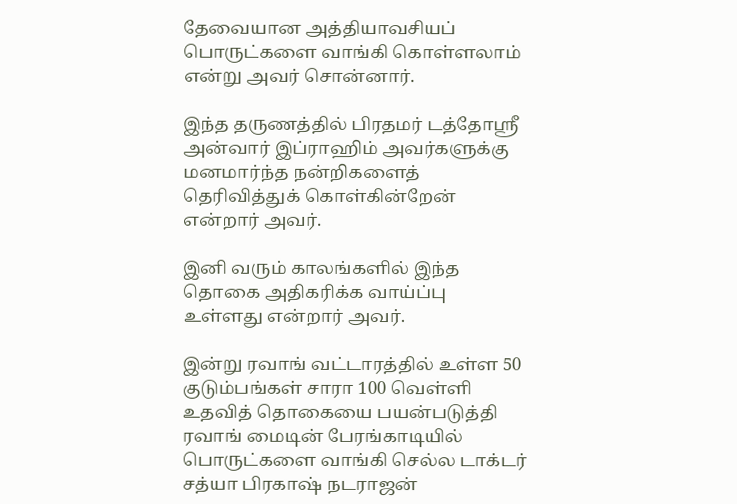தேவையான அத்தியாவசியப் பொருட்களை வாங்கி கொள்ளலாம் என்று அவர் சொன்னார்.

இந்த தருணத்தில் பிரதமர் டத்தோஸ்ரீ அன்வார் இப்ராஹிம் அவர்களுக்கு மனமார்ந்த நன்றிகளைத் தெரிவித்துக் கொள்கின்றேன் என்றார் அவர்.

இனி வரும் காலங்களில் இந்த தொகை அதிகரிக்க வாய்ப்பு உள்ளது என்றார் அவர்.

இன்று ரவாங் வட்டாரத்தில் உள்ள 50 குடும்பங்கள் சாரா 100 வெள்ளி உதவித் தொகையை பயன்படுத்தி ரவாங் மைடின் பேரங்காடியில் பொருட்களை வாங்கி செல்ல டாக்டர் சத்யா பிரகாஷ் நடராஜன்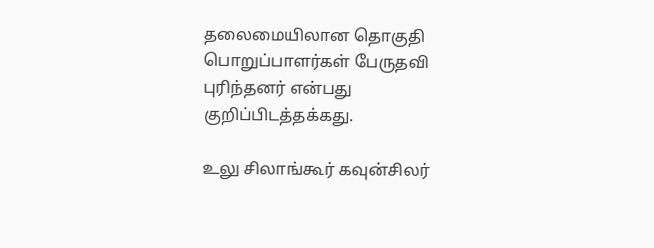தலைமையிலான தொகுதி பொறுப்பாளர்கள் பேருதவி புரிந்தனர் என்பது குறிப்பிடத்தக்கது.

உலு சிலாங்கூர் கவுன்சிலர்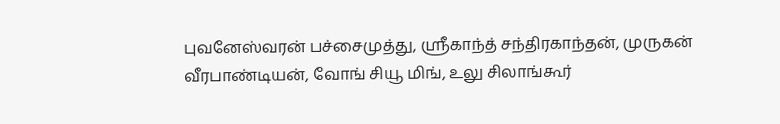புவனேஸ்வரன் பச்சைமுத்து, ஸ்ரீகாந்த் சந்திரகாந்தன், முருகன் வீரபாண்டியன், வோங் சியூ மிங், உலு சிலாங்கூர்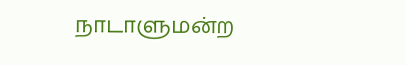நாடாளுமன்ற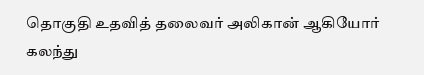தொகுதி உதவித் தலைவர் அலிகான் ஆகியோர் கலந்து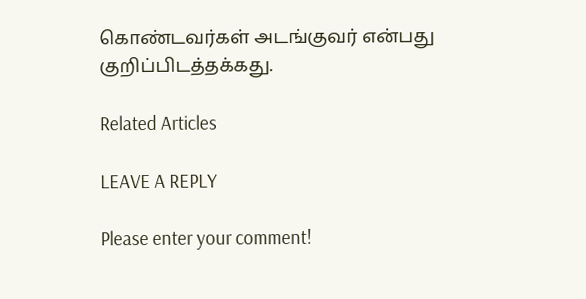கொண்டவர்கள் அடங்குவர் என்பது குறிப்பிடத்தக்கது.

Related Articles

LEAVE A REPLY

Please enter your comment!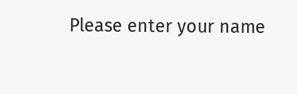Please enter your name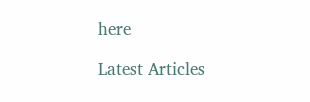here

Latest Articles